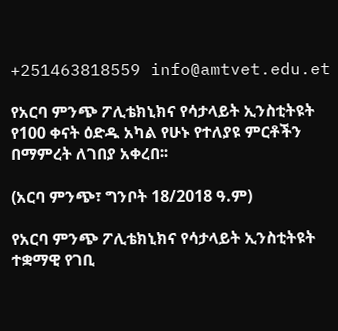+251463818559 info@amtvet.edu.et

የአርባ ምንጭ ፖሊቴክኒክና የሳታላይት ኢንስቲትዩት የ100 ቀናት ዕድዱ አካል የሁኑ የተለያዩ ምርቶችን በማምረት ለገበያ አቀረበ፡፡

(አርባ ምንጭ፣ ግንቦት 18/2018 ዓ.ም)

የአርባ ምንጭ ፖሊቴክኒክና የሳታላይት ኢንስቲትዩት ተቋማዊ የገቢ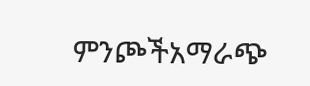ምንጮችአማራጭ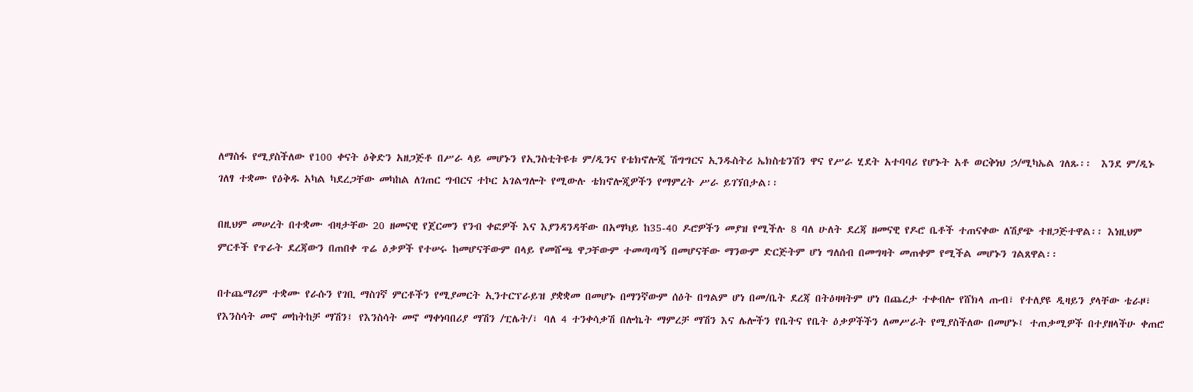ለማስፋ የሚያስችለው የ100 ቀናት ዕቅድን አዘጋጅቶ በሥራ ላይ መሆኑን የኢንስቲትዩቱ ም/ዲንና የቴክኖሎጂ ሽግግርና ኢንዱስትሪ ኤክስቴንሽን ዋና የሥራ ሂደት አተባባሪ የሆኑት አቶ ወርቅነህ ኃ/ሚካኤል ገለጹ፡፡  እንደ ም/ዲኑ ገለፃ ተቋሙ የዕቅዱ አካል ካደረጋቸው መካከል ለገጠር ግብርና ተኮር አገልግሎት የሚውሉ ቴክኖሎጂዎችን የማምረት ሥራ ይገኘበታል፡፡

በዚህም መሠረት በተቋሙ ብዛታቸው 20 ዘመናዊ የጀርመን የንብ ቀፎዎች እና እያንዳንዳቸው በአማካይ ከ35-40 ዶሮዎችን መያዝ የሚችሉ 8 ባለ ሁለት ደረጃ ዘመናዊ የዶሮ ቤቶች ተጠናቀው ለሽያጭ ተዘጋጅተዋል፡፡ እነዚህም ምርቶች የጥራት ደረጃውን በጠበቀ ጥሬ ዕቃዎች የተሠሩ ከመሆናቸውም በላይ የመሸጫ ዋጋቸውም ተመጣጣኝ በመሆናቸው ማንውም ድርጅትም ሆነ ግለሰብ በመግዛት መጠቀም የሚችል መሆኑን ገልጸዋል፡፡

በተጨማሪም ተቋሙ የራሱን የገቢ ማስገኛ ምርቶችን የሚያመርት ኢንተርፕራይዝ ያቋቋመ በመሆኑ በማንኛውም ሰዕት በግልም ሆነ በመ/ቤት ደረጃ በትዕዛዛትም ሆነ በጨረታ ተቀብሎ የሸክላ ጡብ፣ የተለያዩ ዲዛይን ያላቸው ቴራዞ፣ የእንስሳት መኖ መከትከቻ ማሽን፤ የእንስሳት መኖ ማቀነባበሪያ ማሽን /ፒሌት/፣ ባለ 4 ተንቀሳቃሽ በሎኬት ማምረቻ ማሽን እና ሌሎችን የቤትና የቤት ዕቃዎችችን ለመሥራት የሚያስችለው በመሆኑ፤ ተጠቃሚዎች በተያዘላችሁ ቀጠሮ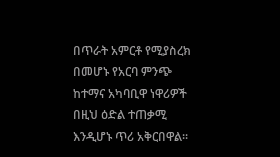በጥራት አምርቶ የሚያስረክ በመሆኑ የአርባ ምንጭ ከተማና አካባቢዋ ነዋሪዎች በዚህ ዕድል ተጠቃሚ እንዲሆኑ ጥሪ አቅርበዋል፡፡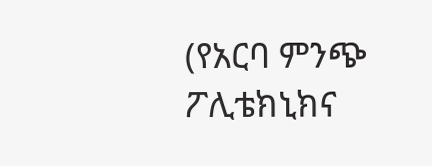(የአርባ ምንጭ ፖሊቴክኒክና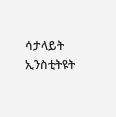ሳታላይት ኢንስቲትዩት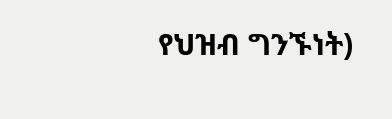የህዝብ ግንኙነት)